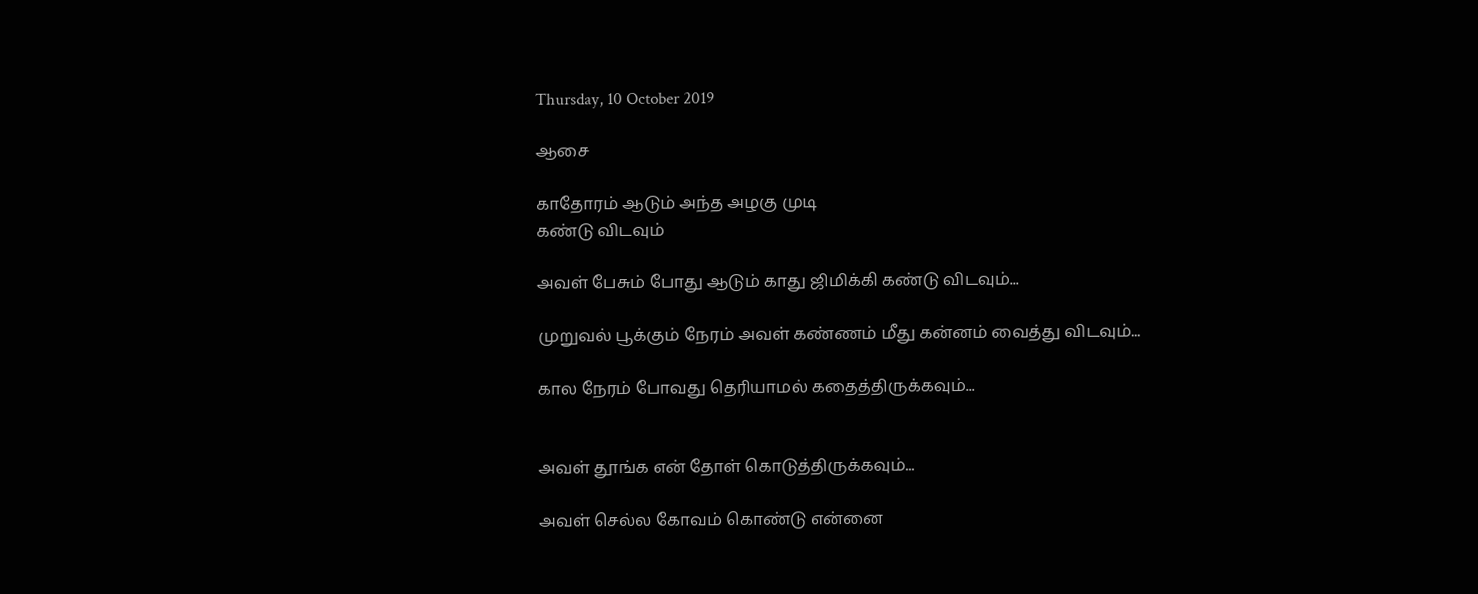Thursday, 10 October 2019

ஆசை

காதோரம் ஆடும் அந்த அழகு முடி
கண்டு விடவும்

அவள் பேசும் போது ஆடும் காது ஜிமிக்கி கண்டு விடவும்...

முறுவல் பூக்கும் நேரம் அவள் கண்ணம் மீது கன்னம் வைத்து விடவும்...

கால நேரம் போவது தெரியாமல் கதைத்திருக்கவும்...


அவள் தூங்க என் தோள் கொடுத்திருக்கவும்...

அவள் செல்ல கோவம் கொண்டு என்னை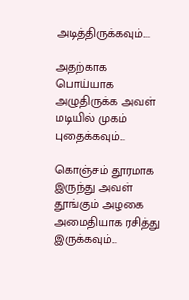அடித்திருக்கவும்....

அதற்காக பொய்யாக அழுதிருக்க அவள் மடியில் முகம் புதைக்கவும்...

கொஞ்சம் தூரமாக இருந்து அவள் தூங்கும் அழகை அமைதியாக ரசித்து இருக்கவும்...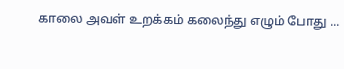காலை அவள் உறக்கம் கலைந்து எழும் போது ...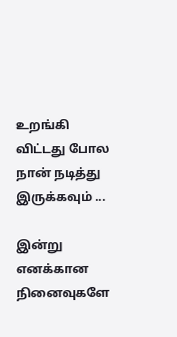உறங்கி விட்டது போல நான் நடித்து இருக்கவும் ...

இன்று எனக்கான நினைவுகளே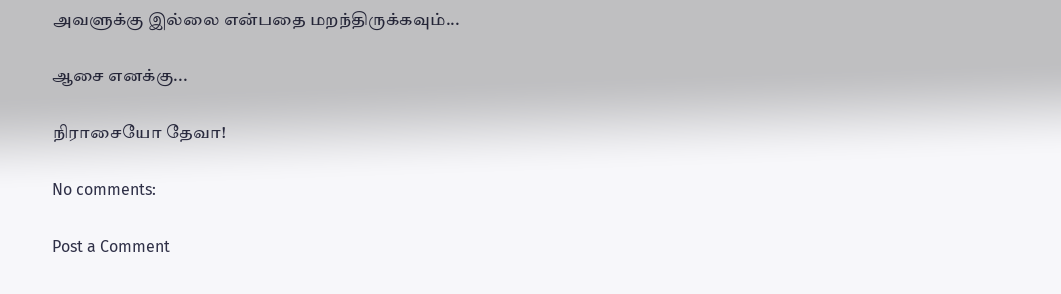அவளுக்கு இல்லை என்பதை மறந்திருக்கவும்...

ஆசை எனக்கு...

நிராசையோ தேவா!

No comments:

Post a Comment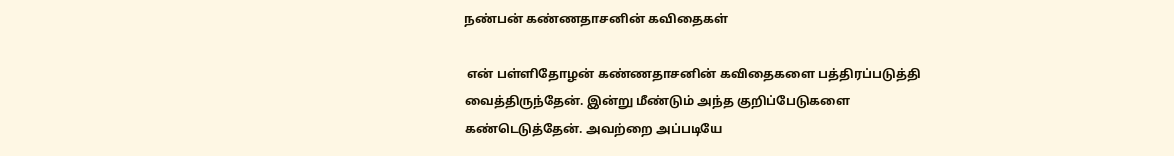நண்பன் கண்ணதாசனின் கவிதைகள்

 என் பள்ளிதோழன் கண்ணதாசனின் கவிதைகளை பத்திரப்படுத்தி வைத்திருந்தேன். இன்று மீண்டும் அந்த குறிப்பேடுகளை கண்டெடுத்தேன். அவற்றை அப்படியே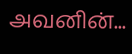அவனின்...